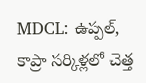MDCL: ఉప్పల్, కాప్రా సర్కిళ్లలో చెత్త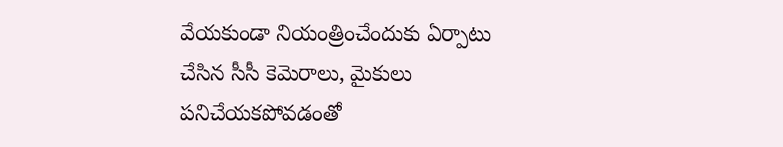వేయకుండా నియంత్రించేందుకు ఏర్పాటు చేసిన సీసీ కెమెరాలు, మైకులు పనిచేయకపోవడంతో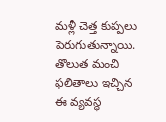మళ్లీ చెత్త కుప్పలు పెరుగుతున్నాయి. తొలుత మంచి ఫలితాలు ఇచ్చిన ఈ వ్యవస్థ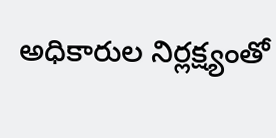అధికారుల నిర్లక్ష్యంతో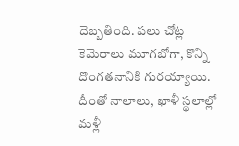దెబ్బతింది. పలు చోట్ల కెమెరాలు మూగబోగా, కొన్ని దొంగతనానికి గురయ్యాయి. దీంతో నాలాలు, ఖాళీ స్థలాల్లో మళ్లీ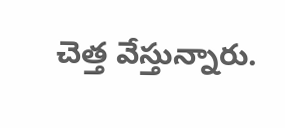చెత్త వేస్తున్నారు.